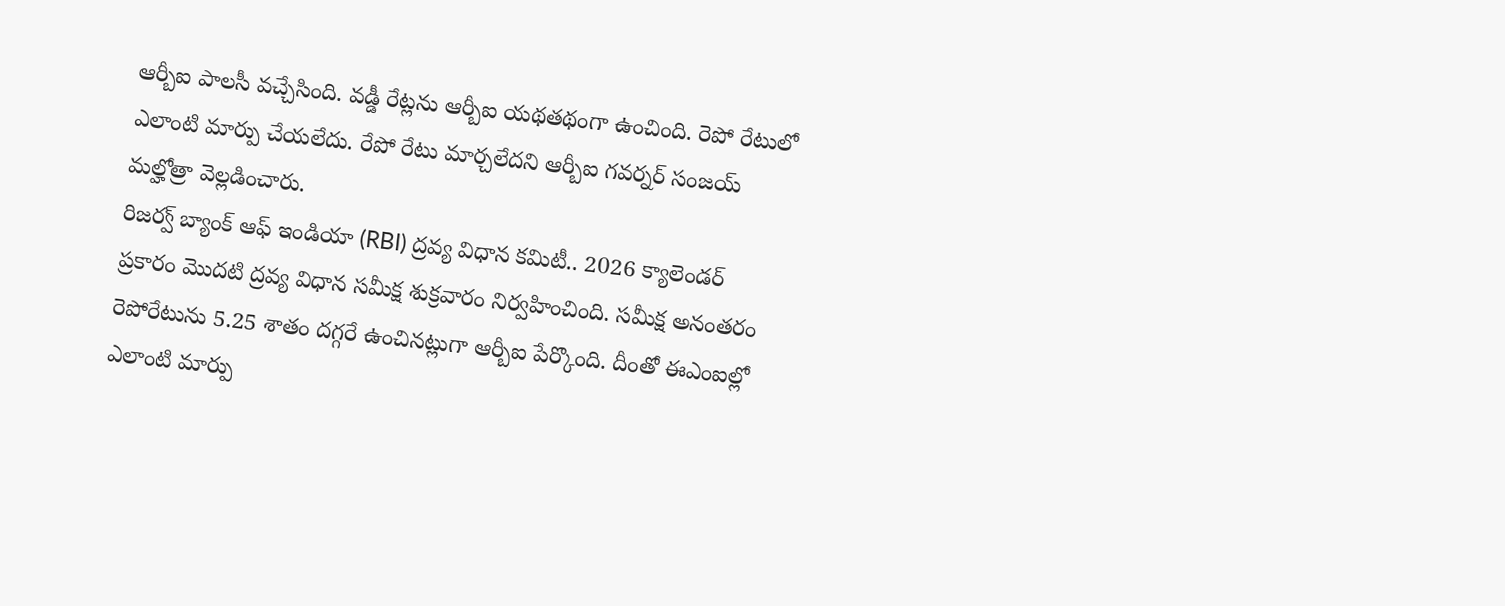ఆర్బీఐ పాలసీ వచ్చేసింది. వడ్డీ రేట్లను ఆర్బీఐ యథతథంగా ఉంచింది. రెపో రేటులో ఎలాంటి మార్పు చేయలేదు. రేపో రేటు మార్చలేదని ఆర్బీఐ గవర్నర్ సంజయ్ మల్హోత్రా వెల్లడించారు.
రిజర్వ్ బ్యాంక్ ఆఫ్ ఇండియా (RBI) ద్రవ్య విధాన కమిటీ.. 2026 క్యాలెండర్ ప్రకారం మొదటి ద్రవ్య విధాన సమీక్ష శుక్రవారం నిర్వహించింది. సమీక్ష అనంతరం రెపోరేటును 5.25 శాతం దగ్గరే ఉంచినట్లుగా ఆర్బీఐ పేర్కొంది. దీంతో ఈఎంఐల్లో ఎలాంటి మార్పు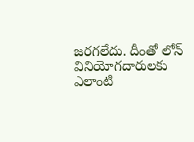జరగలేదు. దీంతో లోన్ వినియోగదారులకు ఎలాంటి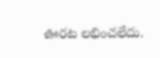ఊరట లభించలేదు.